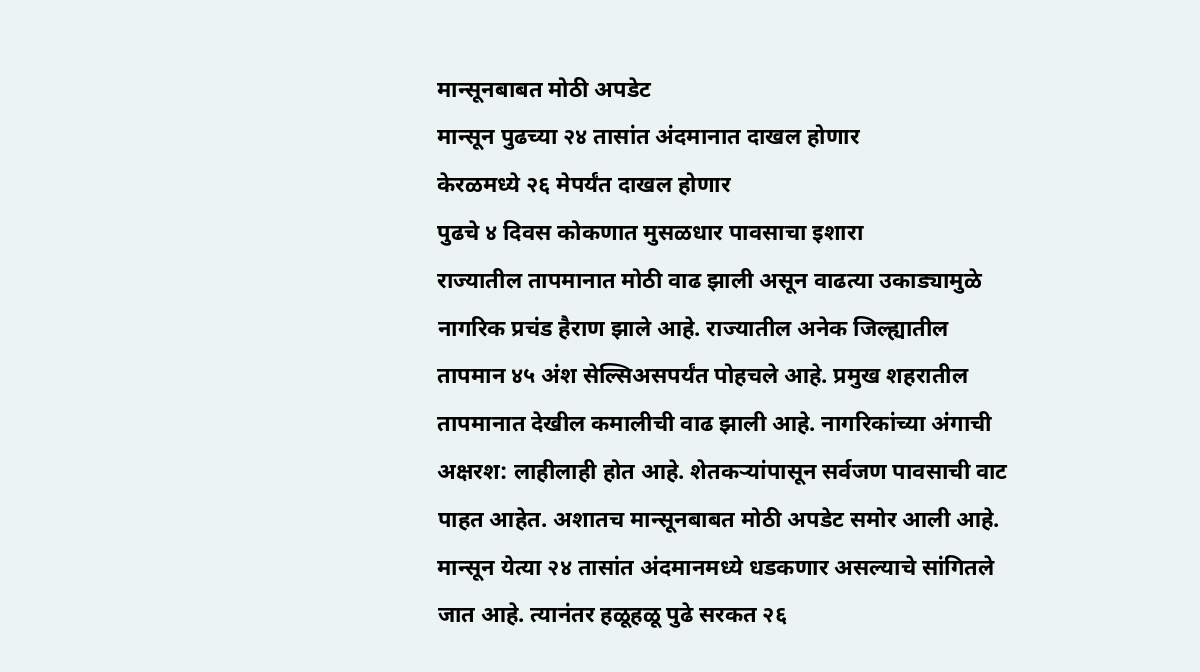मान्सूनबाबत मोठी अपडेट
मान्सून पुढच्या २४ तासांत अंदमानात दाखल होणार
केरळमध्ये २६ मेपर्यंत दाखल होणार
पुढचे ४ दिवस कोकणात मुसळधार पावसाचा इशारा
राज्यातील तापमानात मोठी वाढ झाली असून वाढत्या उकाड्यामुळे नागरिक प्रचंड हैराण झाले आहे. राज्यातील अनेक जिल्ह्यातील तापमान ४५ अंश सेल्सिअसपर्यंत पोहचले आहे. प्रमुख शहरातील तापमानात देखील कमालीची वाढ झाली आहे. नागरिकांच्या अंगाची अक्षरश: लाहीलाही होत आहे. शेतकऱ्यांपासून सर्वजण पावसाची वाट पाहत आहेत. अशातच मान्सूनबाबत मोठी अपडेट समोर आली आहे. मान्सून येत्या २४ तासांत अंदमानमध्ये धडकणार असल्याचे सांगितले जात आहे. त्यानंतर हळूहळू पुढे सरकत २६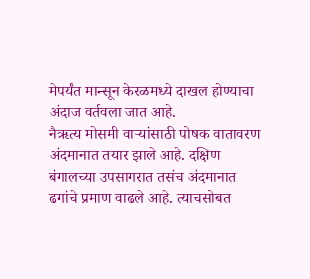मेपर्यंत मान्सून केरळमध्ये दाखल होण्याचा अंदाज वर्तवला जात आहे.
नैऋत्य मोसमी वाऱ्यांसाठी पोषक वातावरण अंदमानात तयार झाले आहे. दक्षिण बंगालच्या उपसागरात तसंच अंदमानात ढगांचे प्रमाण वाढले आहे. त्याचसोबत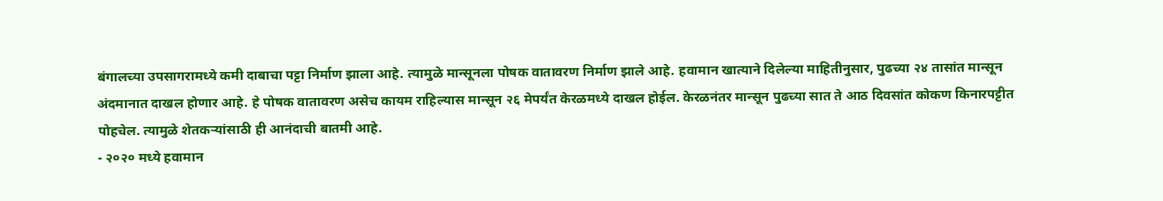बंगालच्या उपसागरामध्ये कमी दाबाचा पट्टा निर्माण झाला आहे. त्यामुळे मान्सूनला पोषक वातावरण निर्माण झाले आहे. हवामान खात्याने दिलेल्या माहितीनुसार, पुढच्या २४ तासांत मान्सून अंदमानात दाखल होणार आहे. हे पोषक वातावरण असेच कायम राहिल्यास मान्सून २६ मेपर्यंत केरळमध्ये दाखल होईल. केरळनंतर मान्सून पुढच्या सात ते आठ दिवसांत कोकण किनारपट्टीत पोहचेल. त्यामुळे शेतकऱ्यांसाठी ही आनंदाची बातमी आहे.
- २०२० मध्ये हवामान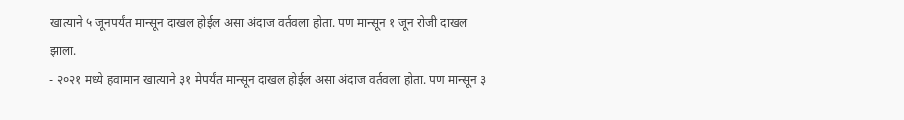खात्याने ५ जूनपर्यंत मान्सून दाखल होईल असा अंदाज वर्तवला होता. पण मान्सून १ जून रोजी दाखल झाला.
- २०२१ मध्ये हवामान खात्याने ३१ मेपर्यंत मान्सून दाखल होईल असा अंदाज वर्तवला होता. पण मान्सून ३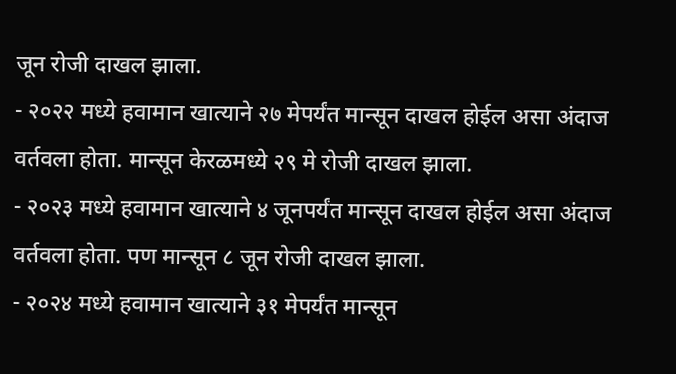जून रोजी दाखल झाला.
- २०२२ मध्ये हवामान खात्याने २७ मेपर्यंत मान्सून दाखल होईल असा अंदाज वर्तवला होता. मान्सून केरळमध्ये २९ मे रोजी दाखल झाला.
- २०२३ मध्ये हवामान खात्याने ४ जूनपर्यंत मान्सून दाखल होईल असा अंदाज वर्तवला होता. पण मान्सून ८ जून रोजी दाखल झाला.
- २०२४ मध्ये हवामान खात्याने ३१ मेपर्यंत मान्सून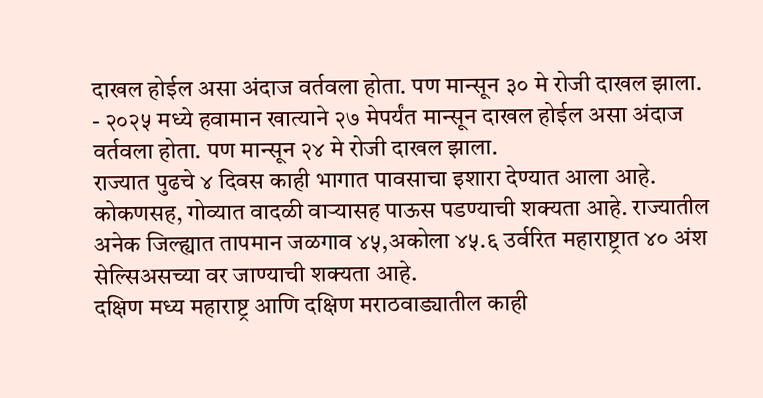दाखल होईल असा अंदाज वर्तवला होता. पण मान्सून ३० मे रोजी दाखल झाला.
- २०२५ मध्ये हवामान खात्याने २७ मेपर्यंत मान्सून दाखल होईल असा अंदाज वर्तवला होता. पण मान्सून २४ मे रोजी दाखल झाला.
राज्यात पुढचे ४ दिवस काही भागात पावसाचा इशारा देण्यात आला आहे. कोकणसह, गोव्यात वादळी वाऱ्यासह पाऊस पडण्याची शक्यता आहे. राज्यातील अनेक जिल्ह्यात तापमान जळगाव ४५,अकोला ४५.६ उर्वरित महाराष्ट्रात ४० अंश सेल्सिअसच्या वर जाण्याची शक्यता आहे.
दक्षिण मध्य महाराष्ट्र आणि दक्षिण मराठवाड्यातील काही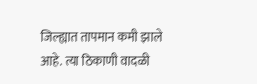जिल्ह्यात तापमान कमी झाले आहे. त्या ठिकाणी वादळी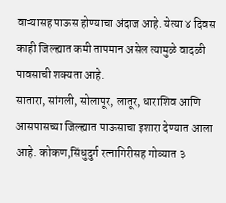वाऱ्यासह पाऊस होण्याचा अंदाज आहे. येत्या ४ दिवस काही जिल्ह्यात कमी तापमान असेल त्यामुळे वादळी पावसाची शक्यता आहे.
सातारा, सांगली, सोलापूर, लातूर, धाराशिव आणि आसपासच्या जिल्ह्यात पाऊसाचा इशारा देण्यात आला आहे. कोकण,सिंधुदुर्ग रत्नागिरीसह गोव्यात ३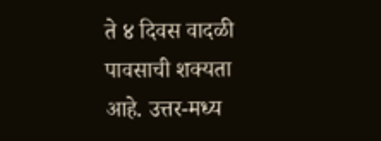ते ४ दिवस वादळी पावसाची शक्यता आहे. उत्तर-मध्य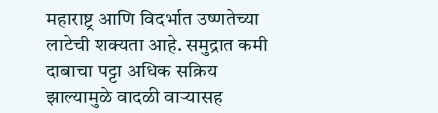महाराष्ट्र आणि विदर्भात उष्णतेच्या लाटेची शक्यता आहे. समुद्रात कमी दाबाचा पट्टा अधिक सक्रिय झाल्यामुळे वादळी वाऱ्यासह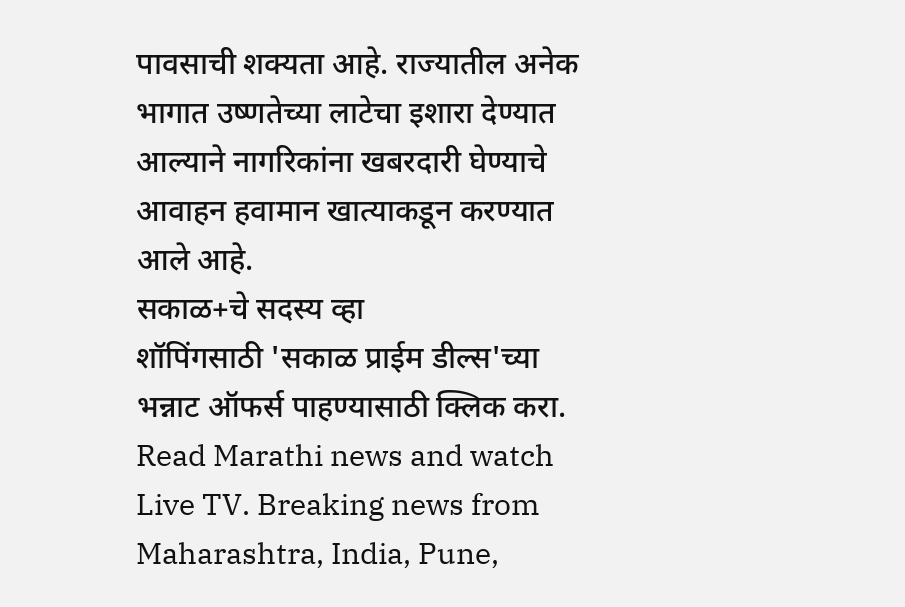पावसाची शक्यता आहे. राज्यातील अनेक भागात उष्णतेच्या लाटेचा इशारा देण्यात आल्याने नागरिकांना खबरदारी घेण्याचे आवाहन हवामान खात्याकडून करण्यात आले आहे.
सकाळ+चे सदस्य व्हा
शॉपिंगसाठी 'सकाळ प्राईम डील्स'च्या भन्नाट ऑफर्स पाहण्यासाठी क्लिक करा.
Read Marathi news and watch Live TV. Breaking news from Maharashtra, India, Pune,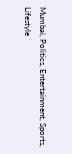Mumbai, Politics, Entertainment, Sports, Lifestyle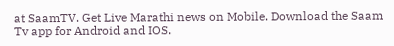at SaamTV. Get Live Marathi news on Mobile. Download the Saam Tv app for Android and IOS.